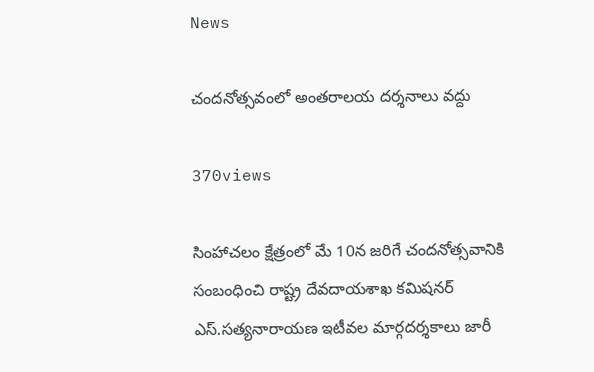News

చందనోత్సవంలో అంతరాలయ దర్శనాలు వద్దు

370views

సింహాచలం క్షేత్రంలో మే 10న జరిగే చందనోత్సవానికి సంబంధించి రాష్ట్ర దేవదాయశాఖ కమిషనర్‌ ఎస్‌.సత్యనారాయణ ఇటీవల మార్గదర్శకాలు జారీ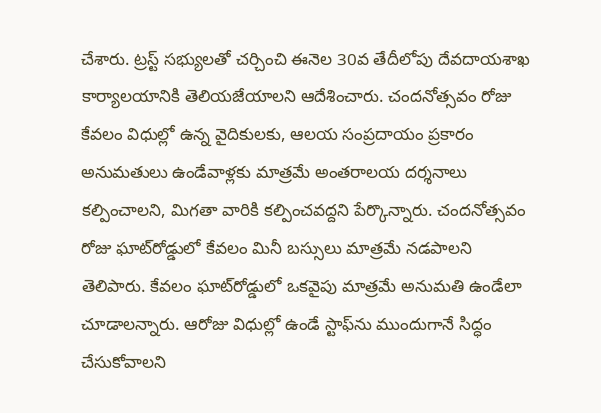చేశారు. ట్రస్ట్‌ సభ్యులతో చర్చించి ఈనెల 30వ తేదీలోపు దేవదాయశాఖ కార్యాలయానికి తెలియజేయాలని ఆదేశించారు. చందనోత్సవం రోజు కేవలం విధుల్లో ఉన్న వైదికులకు, ఆలయ సంప్రదాయం ప్రకారం అనుమతులు ఉండేవాళ్లకు మాత్రమే అంతరాలయ దర్శనాలు కల్పించాలని, మిగతా వారికి కల్పించవద్దని పేర్కొన్నారు. చందనోత్సవం రోజు ఘాట్‌రోడ్డులో కేవలం మినీ బస్సులు మాత్రమే నడపాలని తెలిపారు. కేవలం ఘాట్‌రోడ్డులో ఒకవైపు మాత్రమే అనుమతి ఉండేలా చూడాలన్నారు. ఆరోజు విధుల్లో ఉండే స్టాఫ్‌ను ముందుగానే సిద్ధం చేసుకోవాలని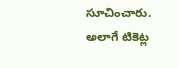సూచించారు. అలాగే టికెట్ల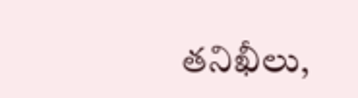తనిఖీలు,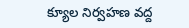క్యూల నిర్వహణ వద్ద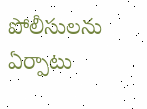పోలీసులను ఏర్పాటు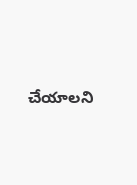చేయాలని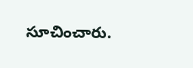సూచించారు.